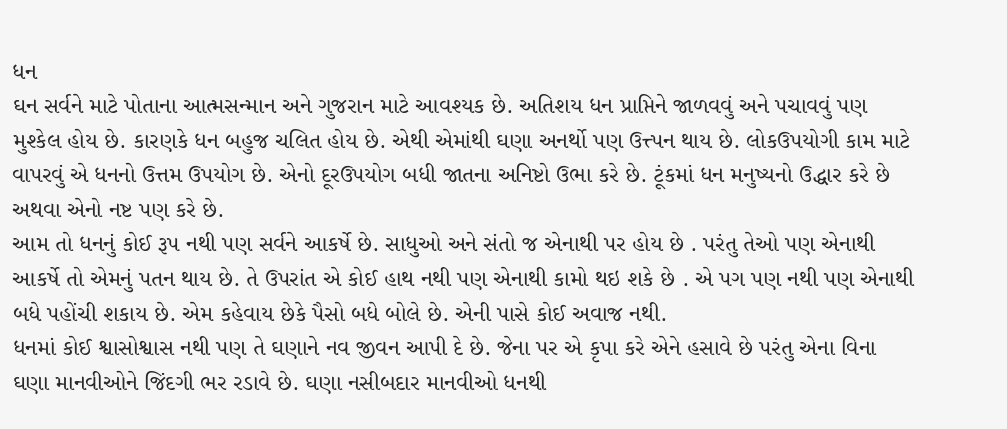ધન
ઘન સર્વને માટે પોતાના આત્મસન્માન અને ગુજરાન માટે આવશ્યક છે. અતિશય ધન પ્રાપ્તિને જાળવવું અને પચાવવું પણ મુશ્કેલ હોય છે. કારણકે ધન બહુજ ચલિત હોય છે. એથી એમાંથી ઘણા અનર્થો પણ ઉત્ત્પન થાય છે. લોકઉપયોગી કામ માટે વાપરવું એ ધનનો ઉત્તમ ઉપયોગ છે. એનો દૂરઉપયોગ બધી જાતના અનિષ્ટો ઉભા કરે છે. ટૂંકમાં ધન મનુષ્યનો ઉદ્ધાર કરે છે અથવા એનો નષ્ટ પણ કરે છે.
આમ તો ધનનું કોઈ રૂપ નથી પણ સર્વને આકર્ષે છે. સાધુઓ અને સંતો જ એનાથી પર હોય છે . પરંતુ તેઓ પણ એનાથી આકર્ષે તો એમનું પતન થાય છે. તે ઉપરાંત એ કોઈ હાથ નથી પણ એનાથી કામો થઇ શકે છે . એ પગ પણ નથી પણ એનાથી બધે પહોંચી શકાય છે. એમ કહેવાય છેકે પૈસો બધે બોલે છે. એની પાસે કોઈ અવાજ નથી.
ધનમાં કોઈ શ્વાસોશ્વાસ નથી પણ તે ઘણાને નવ જીવન આપી દે છે. જેના પર એ કૃપા કરે એને હસાવે છે પરંતુ એના વિના ઘણા માનવીઓને જિંદગી ભર રડાવે છે. ઘણા નસીબદાર માનવીઓ ધનથી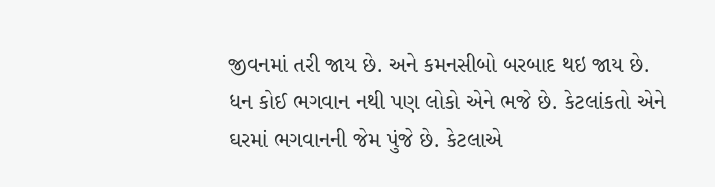જીવનમાં તરી જાય છે. અને કમનસીબો બરબાદ થઇ જાય છે.
ધન કોઈ ભગવાન નથી પણ લોકો એને ભજે છે. કેટલાંકતો એને ઘરમાં ભગવાનની જેમ પુંજે છે. કેટલાએ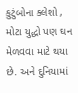કુટુંબોના ક્લેશો , મોટા યુદ્ધો પણ ઘન મેળવવા માટે થયા છે. અને દુનિયામાં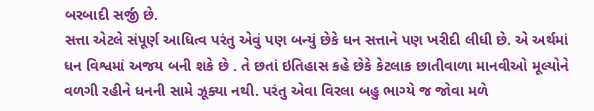બરબાદી સર્જી છે.
સત્તા એટલે સંપૂર્ણ આધિત્વ પરંતુ એવું પણ બન્યું છેકે ધન સત્તાને પણ ખરીદી લીધી છે. એ અર્થમાં ધન વિશ્વમાં અજય બની શકે છે . તે છતાં ઇતિહાસ કહે છેકે કેટલાક છાતીવાળા માનવીઓ મૂલ્યોને વળગી રહીને ધનની સામે ઝૂક્યા નથી. પરંતુ એવા વિરલા બહુ ભાગ્યે જ જોવા મળે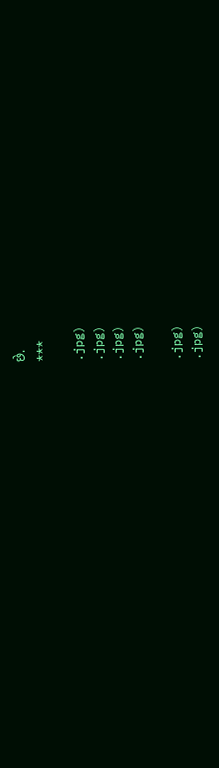છે.
***

.jpg)
.jpg)
.jpg)
.jpg)

.jpg)
.jpg)